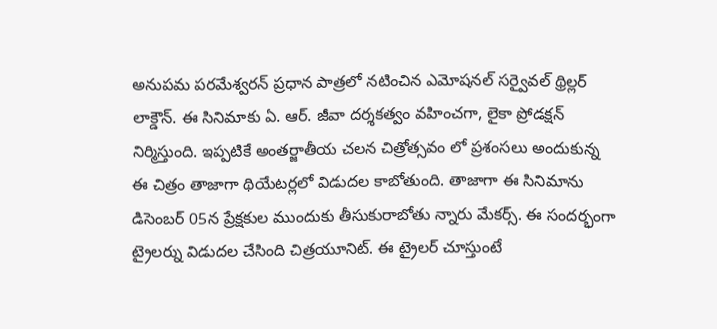అనుపమ పరమేశ్వరన్ ప్రధాన పాత్రలో నటించిన ఎమోషనల్ సర్వైవల్ థ్రిల్లర్ లాక్డౌన్. ఈ సినిమాకు ఏ. ఆర్. జీవా దర్శకత్వం వహించగా, లైకా ప్రోడక్షన్ నిర్మిస్తుంది. ఇప్పటికే అంతర్జాతీయ చలన చిత్రోత్సవం లో ప్రశంసలు అందుకున్న ఈ చిత్రం తాజాగా థియేటర్లలో విడుదల కాబోతుంది. తాజాగా ఈ సినిమాను డిసెంబర్ 05న ప్రేక్షకుల ముందుకు తీసుకురాబోతు న్నారు మేకర్స్. ఈ సందర్భంగా ట్రైలర్ను విడుదల చేసింది చిత్రయూనిట్. ఈ ట్రైలర్ చూస్తుంటే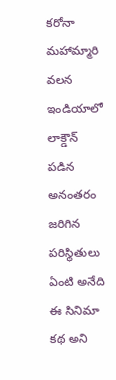కరోనా మహామ్మారి వలన ఇండియాలో లాక్డౌన్ పడిన అనంతరం జరిగిన పరిస్థితులు ఏంటి అనేది ఈ సినిమా కథ అని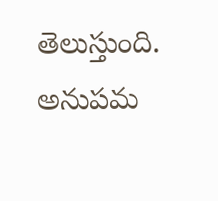తెలుస్తుంది. అనుపమ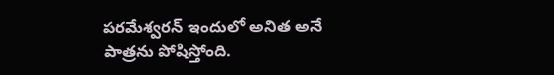పరమేశ్వరన్ ఇందులో అనిత అనే పాత్రను పోషిస్తోంది.